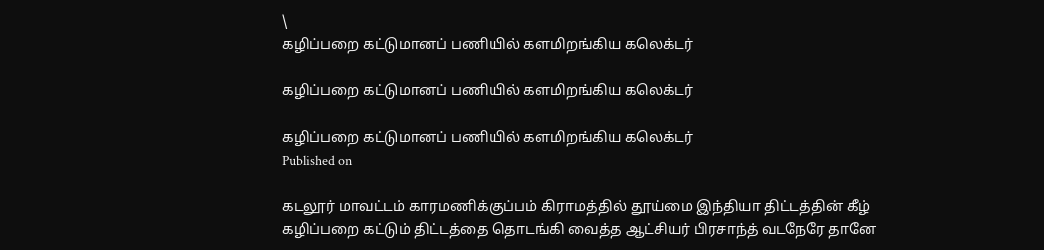\
கழிப்பறை கட்டுமானப் பணியில் களமிறங்கிய கலெக்டர்

கழிப்பறை கட்டுமானப் பணியில் களமிறங்கிய கலெக்டர்

கழிப்பறை கட்டுமானப் பணியில் களமிறங்கிய கலெக்டர்
Published on

கடலூர் மாவட்டம் காரமணிக்குப்பம் கிராமத்தில் தூய்மை இந்தியா திட்டத்தின் கீழ் கழிப்பறை கட்டும் திட்டத்தை தொடங்கி வைத்த ஆட்சியர் பிரசாந்த் வடநேரே தானே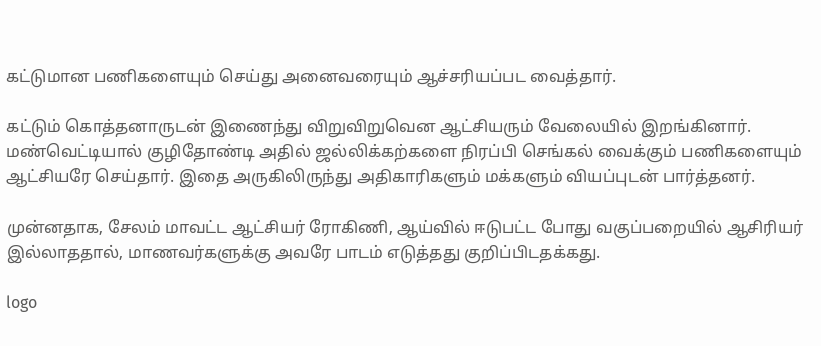கட்டுமான பணிகளையும் செய்து அனைவரையும் ஆச்சரியப்பட வைத்தார்.

கட்டும் கொத்தனாருடன் இணைந்து விறுவிறுவென ஆட்சியரும் வேலையில் இறங்கினார். மண்வெட்டியால் குழிதோண்டி அதில் ஜல்லிக்கற்களை நிரப்பி செங்கல் வைக்கும் பணிகளையும் ஆட்சியரே செய்தார். இதை அருகிலிருந்து அதிகாரிகளும் மக்களும் வியப்புடன் பார்த்தனர்.

முன்னதாக, சேலம் மாவட்ட ஆட்சியர் ரோகிணி, ஆய்வில் ஈடுபட்ட போது வகுப்பறையில் ஆசிரியர் இல்லாததால், மாணவர்களுக்கு அவரே பாடம் எடுத்தது குறிப்பிடதக்கது.

logo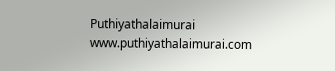Puthiyathalaimurai
www.puthiyathalaimurai.com